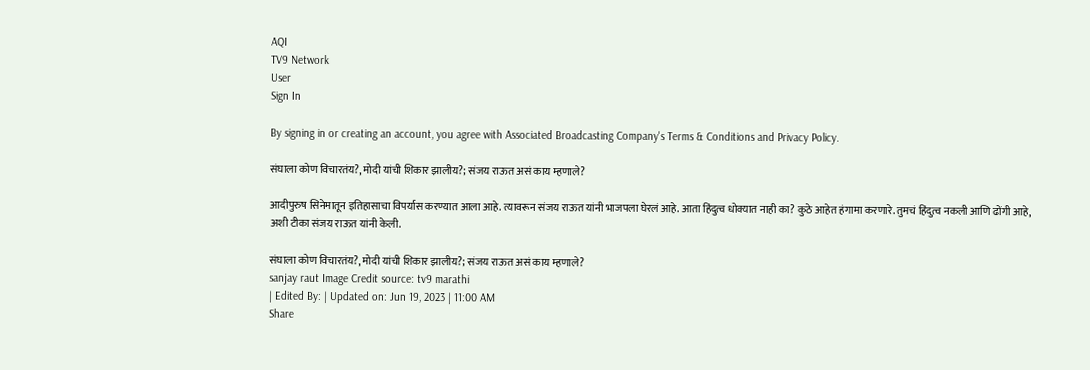AQI
TV9 Network
User
Sign In

By signing in or creating an account, you agree with Associated Broadcasting Company's Terms & Conditions and Privacy Policy.

संघाला कोण विचारतंय?, मोदी यांची शिकार झालीय?; संजय राऊत असं काय म्हणाले?

आदीपुरुष सिनेमातून इतिहासाचा विपर्यास करण्यात आला आहे. त्यावरून संजय राऊत यांनी भाजपला घेरलं आहे. आता हिंदुत्व धोक्यात नाही का? कुठे आहेत हंगामा करणारे. तुमचं हिंदुत्व नकली आणि ढोंगी आहे, अशी टीका संजय राऊत यांनी केली.

संघाला कोण विचारतंय?, मोदी यांची शिकार झालीय?; संजय राऊत असं काय म्हणाले?
sanjay raut Image Credit source: tv9 marathi
| Edited By: | Updated on: Jun 19, 2023 | 11:00 AM
Share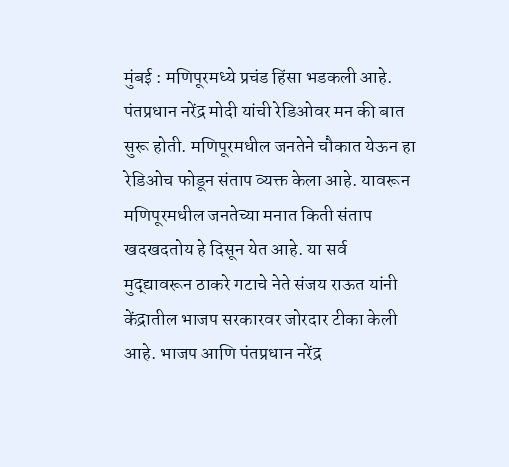मुंबई : मणिपूरमध्ये प्रचंड हिंसा भडकली आहे. पंतप्रधान नरेंद्र मोदी यांची रेडिओवर मन की बात सुरू होती. मणिपूरमधील जनतेने चौकात येऊन हा रेडिओच फोडून संताप व्यक्त केला आहे. यावरून मणिपूरमधील जनतेच्या मनात किती संताप खदखदतोय हे दिसून येत आहे. या सर्व मुद्द्यावरून ठाकरे गटाचे नेते संजय राऊत यांनी केंद्रातील भाजप सरकारवर जोरदार टीका केली आहे. भाजप आणि पंतप्रधान नरेंद्र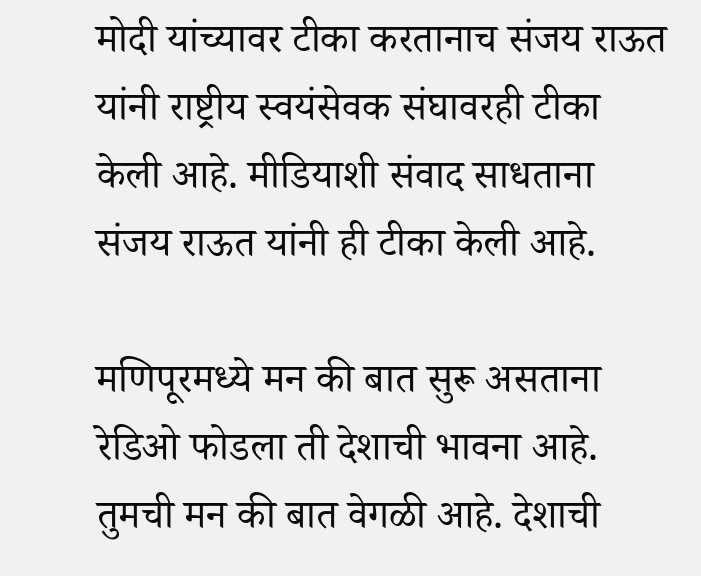मोदी यांच्यावर टीका करतानाच संजय राऊत यांनी राष्ट्रीय स्वयंसेवक संघावरही टीका केली आहे. मीडियाशी संवाद साधताना संजय राऊत यांनी ही टीका केली आहे.

मणिपूरमध्ये मन की बात सुरू असताना रेडिओ फोडला ती देशाची भावना आहे. तुमची मन की बात वेगळी आहे. देशाची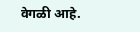वेगळी आहे.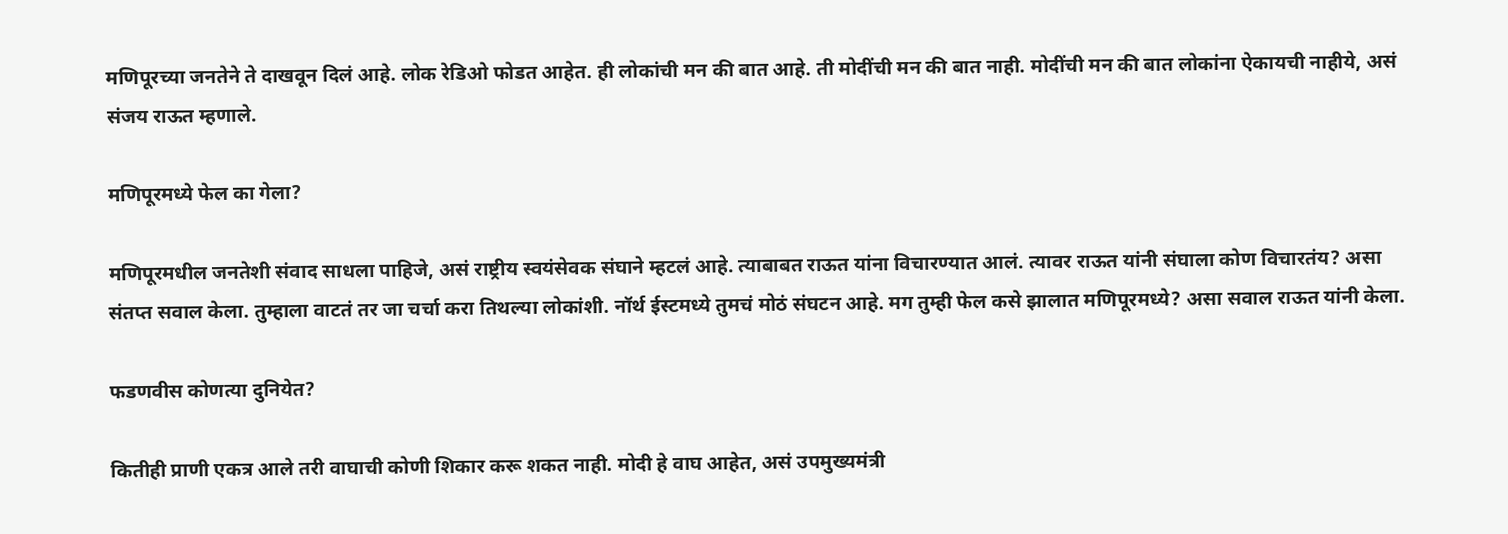मणिपूरच्या जनतेने ते दाखवून दिलं आहे. लोक रेडिओ फोडत आहेत. ही लोकांची मन की बात आहे. ती मोदींची मन की बात नाही. मोदींची मन की बात लोकांना ऐकायची नाहीये, असं संजय राऊत म्हणाले.

मणिपूरमध्ये फेल का गेला?

मणिपूरमधील जनतेशी संवाद साधला पाहिजे, असं राष्ट्रीय स्वयंसेवक संघाने म्हटलं आहे. त्याबाबत राऊत यांना विचारण्यात आलं. त्यावर राऊत यांनी संघाला कोण विचारतंय? असा संतप्त सवाल केला. तुम्हाला वाटतं तर जा चर्चा करा तिथल्या लोकांशी. नॉर्थ ईस्टमध्ये तुमचं मोठं संघटन आहे. मग तुम्ही फेल कसे झालात मणिपूरमध्ये? असा सवाल राऊत यांनी केला.

फडणवीस कोणत्या दुनियेत?

कितीही प्राणी एकत्र आले तरी वाघाची कोणी शिकार करू शकत नाही. मोदी हे वाघ आहेत, असं उपमुख्यमंत्री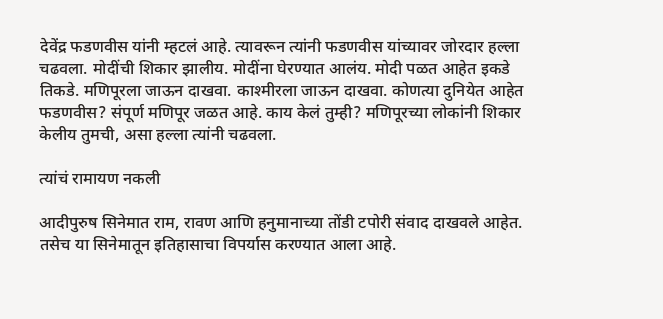देवेंद्र फडणवीस यांनी म्हटलं आहे. त्यावरून त्यांनी फडणवीस यांच्यावर जोरदार हल्ला चढवला. मोदींची शिकार झालीय. मोदींना घेरण्यात आलंय. मोदी पळत आहेत इकडे तिकडे. मणिपूरला जाऊन दाखवा. काश्मीरला जाऊन दाखवा. कोणत्या दुनियेत आहेत फडणवीस? संपूर्ण मणिपूर जळत आहे. काय केलं तुम्ही? मणिपूरच्या लोकांनी शिकार केलीय तुमची, असा हल्ला त्यांनी चढवला.

त्यांचं रामायण नकली

आदीपुरुष सिनेमात राम, रावण आणि हनुमानाच्या तोंडी टपोरी संवाद दाखवले आहेत. तसेच या सिनेमातून इतिहासाचा विपर्यास करण्यात आला आहे.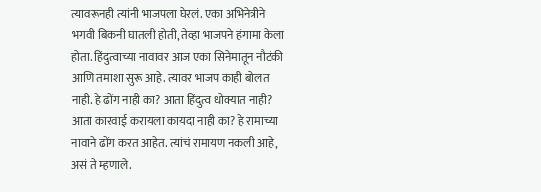त्यावरूनही त्यांनी भाजपला घेरलं. एका अभिनेत्रीने भगवी बिकनी घातली होती, तेव्हा भाजपने हंगामा केला होता. हिंदुत्वाच्या नावावर आज एका सिनेमातून नौटंकी आणि तमाशा सुरू आहे. त्यावर भाजप काही बोलत नाही. हे ढोंग नाही का? आता हिंदुत्व धोक्यात नाही? आता कारवाई करायला कायदा नाही का? हे रामाच्या नावाने ढोंग करत आहेत. त्यांचं रामायण नकली आहे, असं ते म्हणाले.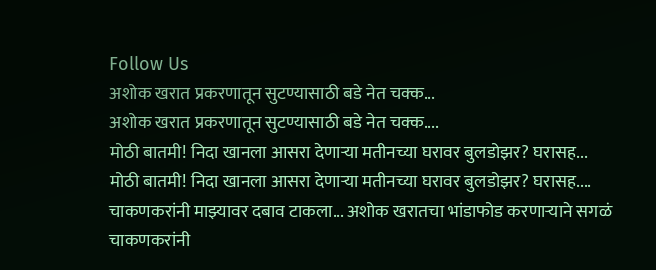Follow Us
अशोक खरात प्रकरणातून सुटण्यासाठी बडे नेत चक्क...
अशोक खरात प्रकरणातून सुटण्यासाठी बडे नेत चक्क....
मोठी बातमी! निदा खानला आसरा देणाऱ्या मतीनच्या घरावर बुलडोझर? घरासह...
मोठी बातमी! निदा खानला आसरा देणाऱ्या मतीनच्या घरावर बुलडोझर? घरासह....
चाकणकरांनी माझ्यावर दबाव टाकला... अशोक खरातचा भांडाफोड करणाऱ्याने सगळं
चाकणकरांनी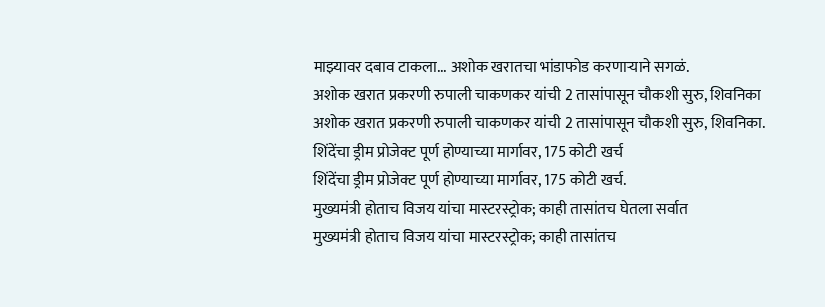माझ्यावर दबाव टाकला... अशोक खरातचा भांडाफोड करणाऱ्याने सगळं.
अशोक खरात प्रकरणी रुपाली चाकणकर यांची 2 तासांपासून चौकशी सुरु, शिवनिका
अशोक खरात प्रकरणी रुपाली चाकणकर यांची 2 तासांपासून चौकशी सुरु, शिवनिका.
शिंदेंचा ड्रीम प्रोजेक्ट पूर्ण होण्याच्या मार्गावर, 175 कोटी खर्च
शिंदेंचा ड्रीम प्रोजेक्ट पूर्ण होण्याच्या मार्गावर, 175 कोटी खर्च.
मुख्यमंत्री होताच विजय यांचा मास्टरस्ट्रोक; काही तासांतच घेतला सर्वात
मुख्यमंत्री होताच विजय यांचा मास्टरस्ट्रोक; काही तासांतच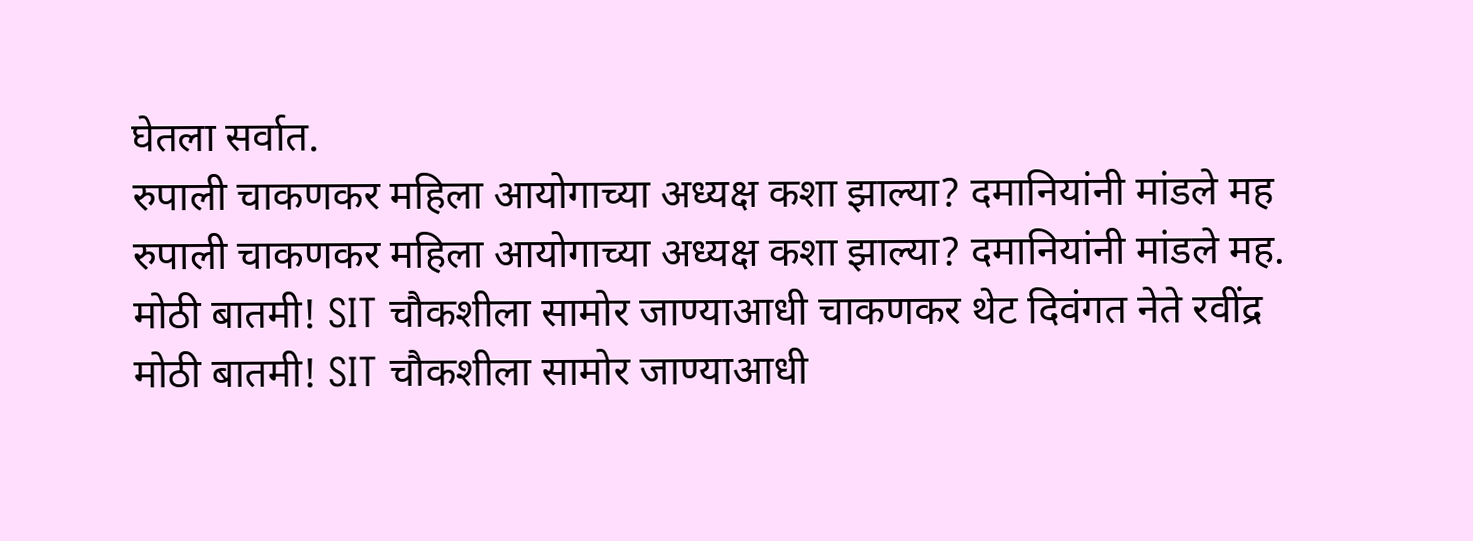घेतला सर्वात.
रुपाली चाकणकर महिला आयोगाच्या अध्यक्ष कशा झाल्या? दमानियांनी मांडले मह
रुपाली चाकणकर महिला आयोगाच्या अध्यक्ष कशा झाल्या? दमानियांनी मांडले मह.
मोठी बातमी! SIT चौकशीला सामोर जाण्याआधी चाकणकर थेट दिवंगत नेते रवींद्र
मोठी बातमी! SIT चौकशीला सामोर जाण्याआधी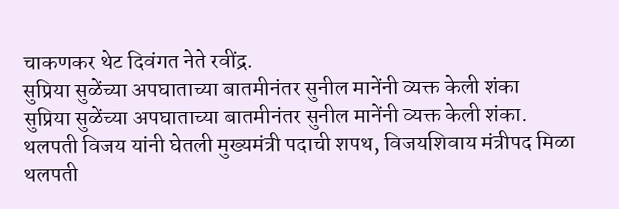चाकणकर थेट दिवंगत नेते रवींद्र.
सुप्रिया सुळेंच्या अपघाताच्या बातमीनंतर सुनील मानेंनी व्यक्त केली शंका
सुप्रिया सुळेंच्या अपघाताच्या बातमीनंतर सुनील मानेंनी व्यक्त केली शंका.
थलपती विजय यांनी घेतली मुख्यमंत्री पदाची शपथ, विजयशिवाय मंत्रीपद मिळा
थलपती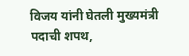विजय यांनी घेतली मुख्यमंत्री पदाची शपथ,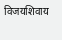विजयशिवाय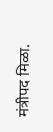मंत्रीपद मिळा.